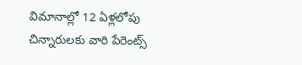విమానాల్లో 12 ఏళ్లలోపు చిన్నారులకు వారి పేరెంట్స్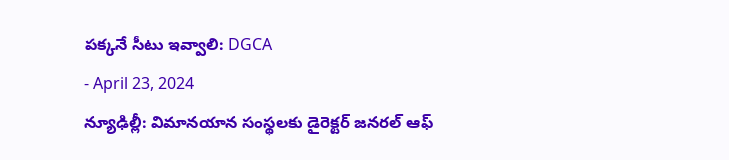పక్కనే సీటు ఇవ్వాలి: DGCA
- April 23, 2024
న్యూఢిల్లీ: విమానయాన సంస్థలకు డైరెక్టర్ జనరల్ ఆఫ్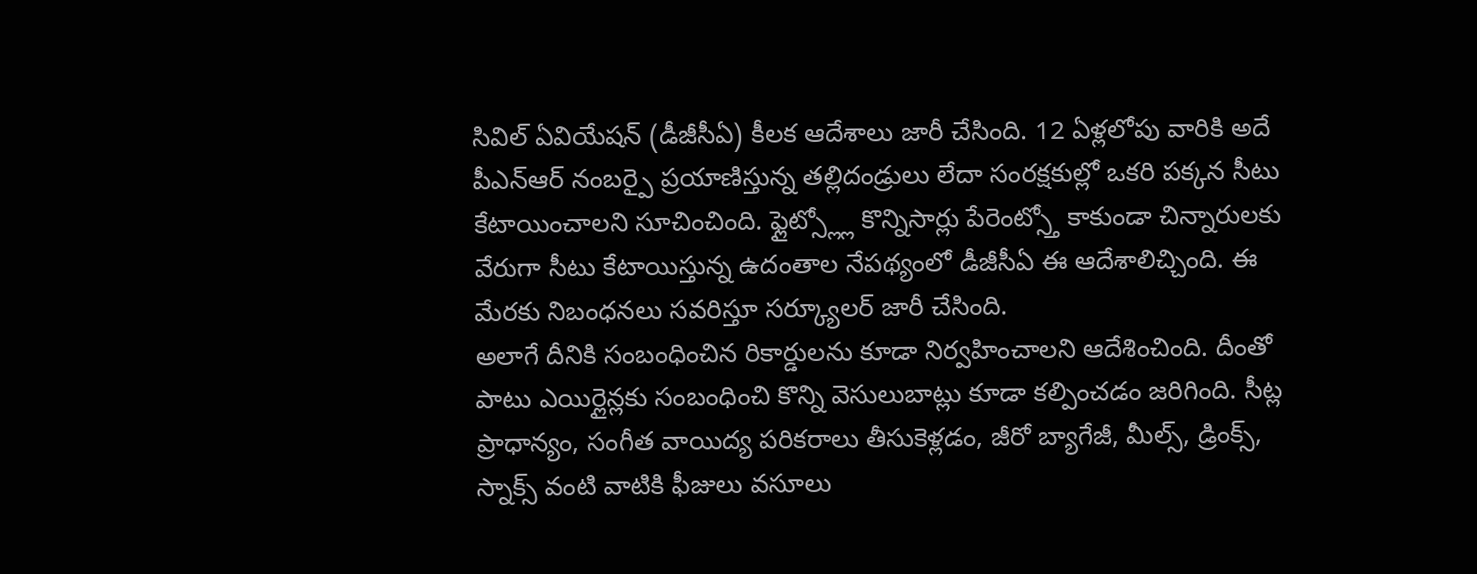సివిల్ ఏవియేషన్ (డీజీసీఏ) కీలక ఆదేశాలు జారీ చేసింది. 12 ఏళ్లలోపు వారికి అదే పీఎన్ఆర్ నంబర్పై ప్రయాణిస్తున్న తల్లిదండ్రులు లేదా సంరక్షకుల్లో ఒకరి పక్కన సీటు కేటాయించాలని సూచించింది. ఫ్లైట్స్ల్లో కొన్నిసార్లు పేరెంట్స్తో కాకుండా చిన్నారులకు వేరుగా సీటు కేటాయిస్తున్న ఉదంతాల నేపథ్యంలో డీజీసీఏ ఈ ఆదేశాలిచ్చింది. ఈ మేరకు నిబంధనలు సవరిస్తూ సర్క్యూలర్ జారీ చేసింది.
అలాగే దీనికి సంబంధించిన రికార్డులను కూడా నిర్వహించాలని ఆదేశించింది. దీంతో పాటు ఎయిర్లైన్లకు సంబంధించి కొన్ని వెసులుబాట్లు కూడా కల్పించడం జరిగింది. సీట్ల ప్రాధాన్యం, సంగీత వాయిద్య పరికరాలు తీసుకెళ్లడం, జీరో బ్యాగేజీ, మీల్స్, డ్రింక్స్, స్నాక్స్ వంటి వాటికి ఫీజులు వసూలు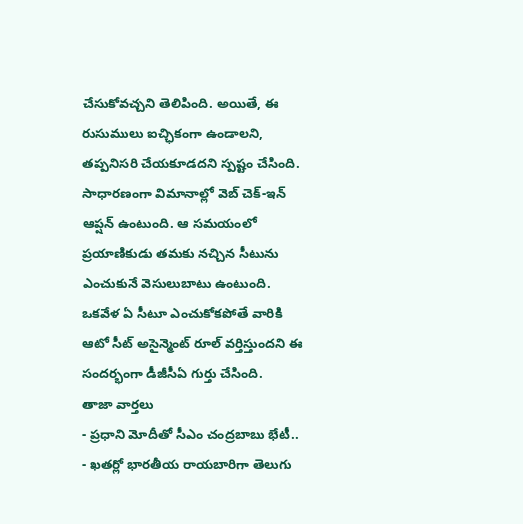చేసుకోవచ్చని తెలిపింది. అయితే, ఈ రుసుములు ఐచ్ఛికంగా ఉండాలని, తప్పనిసరి చేయకూడదని స్పష్టం చేసింది. సాధారణంగా విమానాల్లో వెబ్ చెక్-ఇన్ ఆప్షన్ ఉంటుంది. ఆ సమయంలో ప్రయాణికుడు తమకు నచ్చిన సీటును ఎంచుకునే వెసులుబాటు ఉంటుంది. ఒకవేళ ఏ సీటూ ఎంచుకోకపోతే వారికి ఆటో సీట్ అసైన్మెంట్ రూల్ వర్తిస్తుందని ఈ సందర్భంగా డీజీసీఏ గుర్తు చేసింది.
తాజా వార్తలు
- ప్రధాని మోదీతో సీఎం చంద్రబాబు భేటీ..
- ఖతర్లో భారతీయ రాయబారిగా తెలుగు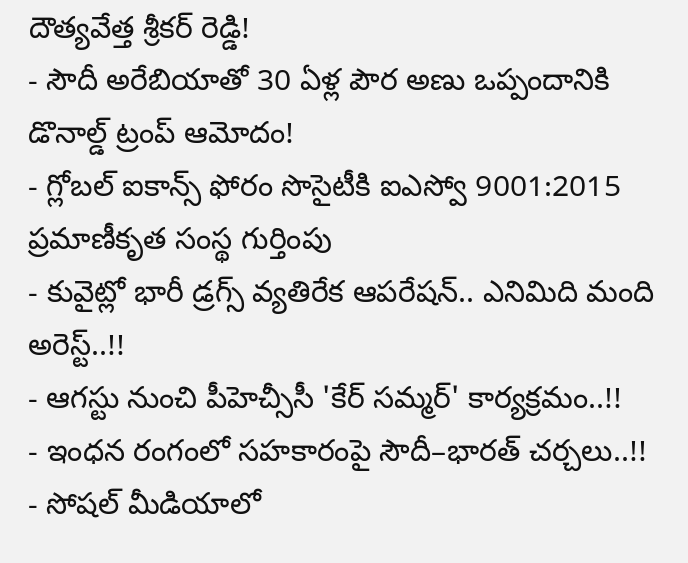దౌత్యవేత్త శ్రీకర్ రెడ్డి!
- సౌదీ అరేబియాతో 30 ఏళ్ల పౌర అణు ఒప్పందానికి డొనాల్డ్ ట్రంప్ ఆమోదం!
- గ్లోబల్ ఐకాన్స్ ఫోరం సొసైటీకి ఐఎస్వో 9001:2015 ప్రమాణీకృత సంస్థ గుర్తింపు
- కువైట్లో భారీ డ్రగ్స్ వ్యతిరేక ఆపరేషన్.. ఎనిమిది మంది అరెస్ట్..!!
- ఆగస్టు నుంచి పీహెచ్సీసీ 'కేర్ సమ్మర్' కార్యక్రమం..!!
- ఇంధన రంగంలో సహకారంపై సౌదీ–భారత్ చర్చలు..!!
- సోషల్ మీడియాలో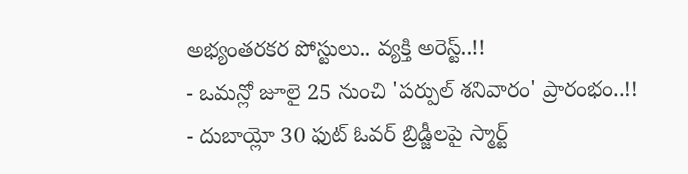అభ్యంతరకర పోస్టులు.. వ్యక్తి అరెస్ట్..!!
- ఒమన్లో జూలై 25 నుంచి 'పర్పుల్ శనివారం' ప్రారంభం..!!
- దుబాయ్లో 30 ఫుట్ ఓవర్ బ్రిడ్జీలపై స్మార్ట్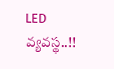LED వ్యవస్థ..!!